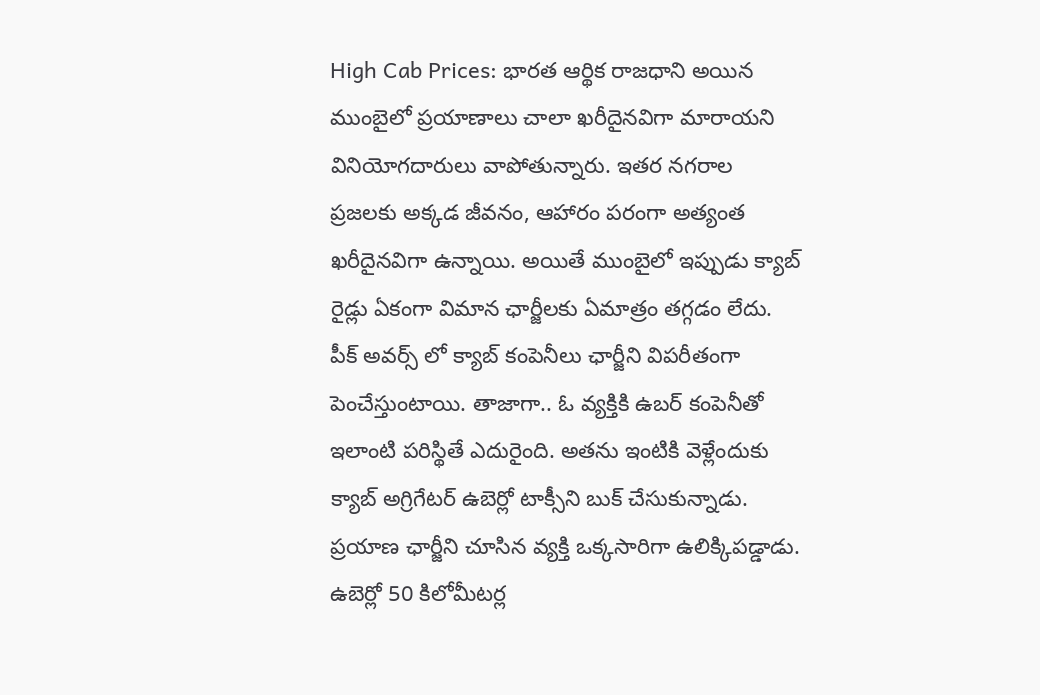High Cab Prices: భారత ఆర్థిక రాజధాని అయిన ముంబైలో ప్రయాణాలు చాలా ఖరీదైనవిగా మారాయని వినియోగదారులు వాపోతున్నారు. ఇతర నగరాల ప్రజలకు అక్కడ జీవనం, ఆహారం పరంగా అత్యంత ఖరీదైనవిగా ఉన్నాయి. అయితే ముంబైలో ఇప్పుడు క్యాబ్ రైడ్లు ఏకంగా విమాన ఛార్జీలకు ఏమాత్రం తగ్గడం లేదు. పీక్ అవర్స్ లో క్యాబ్ కంపెనీలు ఛార్జీని విపరీతంగా పెంచేస్తుంటాయి. తాజాగా.. ఓ వ్యక్తికి ఉబర్ కంపెనీతో ఇలాంటి పరిస్థితే ఎదురైంది. అతను ఇంటికి వెళ్లేందుకు క్యాబ్ అగ్రిగేటర్ ఉబెర్లో టాక్సీని బుక్ చేసుకున్నాడు. ప్రయాణ ఛార్జీని చూసిన వ్యక్తి ఒక్కసారిగా ఉలిక్కిపడ్డాడు. ఉబెర్లో 50 కిలోమీటర్ల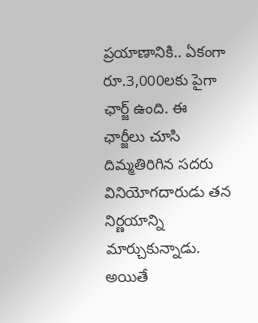ప్రయాణానికి.. ఏకంగా రూ.3,000లకు పైగా ఛార్జ్ ఉంది. ఈ ఛార్జీలు చూసి దిమ్మతిరిగిన సదరు వినియోగదారుడు తన నిర్ణయాన్ని మార్చుకున్నాడు. అయితే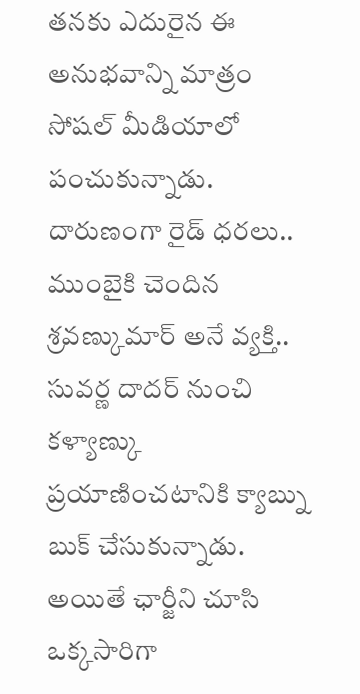తనకు ఎదురైన ఈ అనుభవాన్ని మాత్రం సోషల్ మీడియాలో పంచుకున్నాడు.
దారుణంగా రైడ్ ధరలు..
ముంబైకి చెందిన శ్రవణ్కుమార్ అనే వ్యక్తి.. సువర్ణ దాదర్ నుంచి కళ్యాణ్కు ప్రయాణించటానికి క్యాబ్ను బుక్ చేసుకున్నాడు. అయితే ఛార్జీని చూసి ఒక్కసారిగా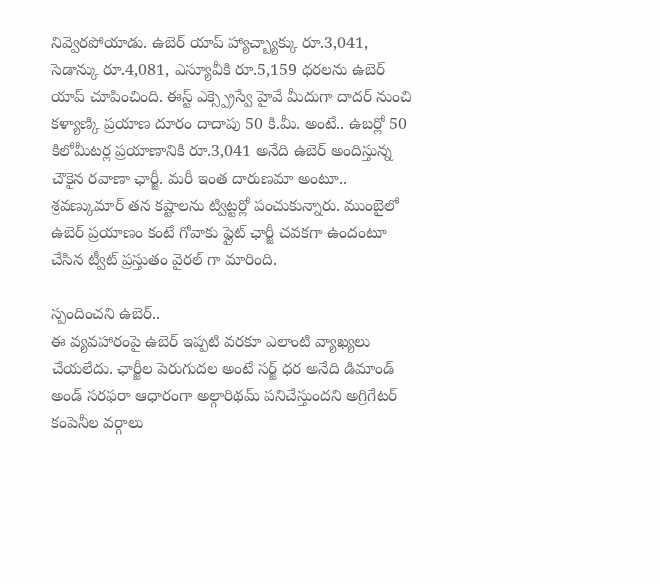నివ్వెరపోయాడు. ఉబెర్ యాప్ హ్యాచ్బ్యాక్కు రూ.3,041, సెడాన్కు రూ.4,081, ఎస్యూవీకి రూ.5,159 ధరలను ఉబెర్ యాప్ చూపించింది. ఈస్ట్ ఎక్స్ప్రెస్వే హైవే మీదుగా దాదర్ నుంచి కళ్యాణ్కి ప్రయాణ దూరం దాదాపు 50 కి.మీ. అంటే.. ఉబర్లో 50 కిలోమీటర్ల ప్రయాణానికి రూ.3,041 అనేది ఉబెర్ అందిస్తున్న చౌకైన రవాణా ఛార్జీ. మరీ ఇంత దారుణమా అంటూ.. శ్రవణ్కుమార్ తన కష్టాలను ట్విట్టర్లో పంచుకున్నారు. ముంబైలో ఉబెర్ ప్రయాణం కంటే గోవాకు ఫ్లైట్ ఛార్జీ చవకగా ఉందంటూ చేసిన ట్వీట్ ప్రస్తుతం వైరల్ గా మారింది.

స్పందించని ఉబెర్..
ఈ వ్యవహారంపై ఉబెర్ ఇప్పటి వరకూ ఎలాంటి వ్యాఖ్యలు చేయలేదు. ఛార్జీల పెరుగుదల అంటే సర్జ్ ధర అనేది డిమాండ్ అండ్ సరఫరా ఆధారంగా అల్గారిథమ్ పనిచేస్తుందని అగ్రిగేటర్ కంపెనీల వర్గాలు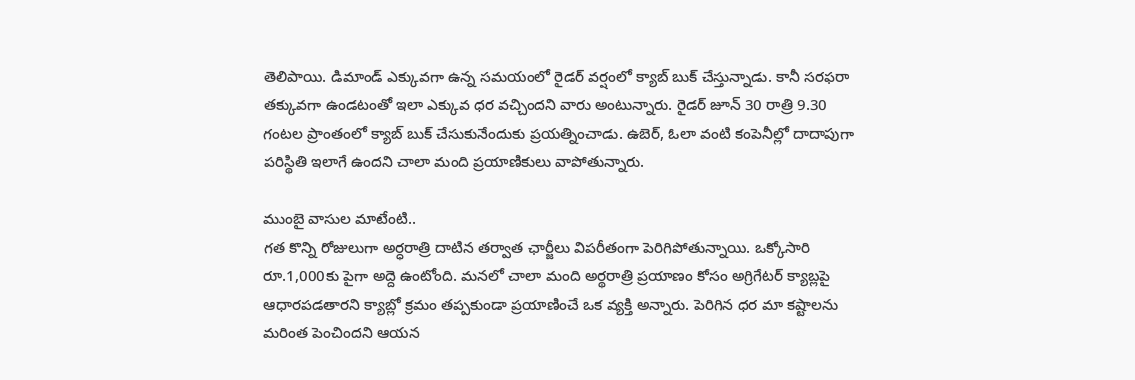తెలిపాయి. డిమాండ్ ఎక్కువగా ఉన్న సమయంలో రైడర్ వర్షంలో క్యాబ్ బుక్ చేస్తున్నాడు. కానీ సరఫరా తక్కువగా ఉండటంతో ఇలా ఎక్కువ ధర వచ్చిందని వారు అంటున్నారు. రైడర్ జూన్ 30 రాత్రి 9.30 గంటల ప్రాంతంలో క్యాబ్ బుక్ చేసుకునేందుకు ప్రయత్నించాడు. ఉబెర్, ఓలా వంటి కంపెనీల్లో దాదాపుగా పరిస్థితి ఇలాగే ఉందని చాలా మంది ప్రయాణికులు వాపోతున్నారు.

ముంబై వాసుల మాటేంటి..
గత కొన్ని రోజులుగా అర్ధరాత్రి దాటిన తర్వాత ఛార్జీలు విపరీతంగా పెరిగిపోతున్నాయి. ఒక్కోసారి రూ.1,000కు పైగా అద్దె ఉంటోంది. మనలో చాలా మంది అర్థరాత్రి ప్రయాణం కోసం అగ్రిగేటర్ క్యాబ్లపై ఆధారపడతారని క్యాబ్లో క్రమం తప్పకుండా ప్రయాణించే ఒక వ్యక్తి అన్నారు. పెరిగిన ధర మా కష్టాలను మరింత పెంచిందని ఆయన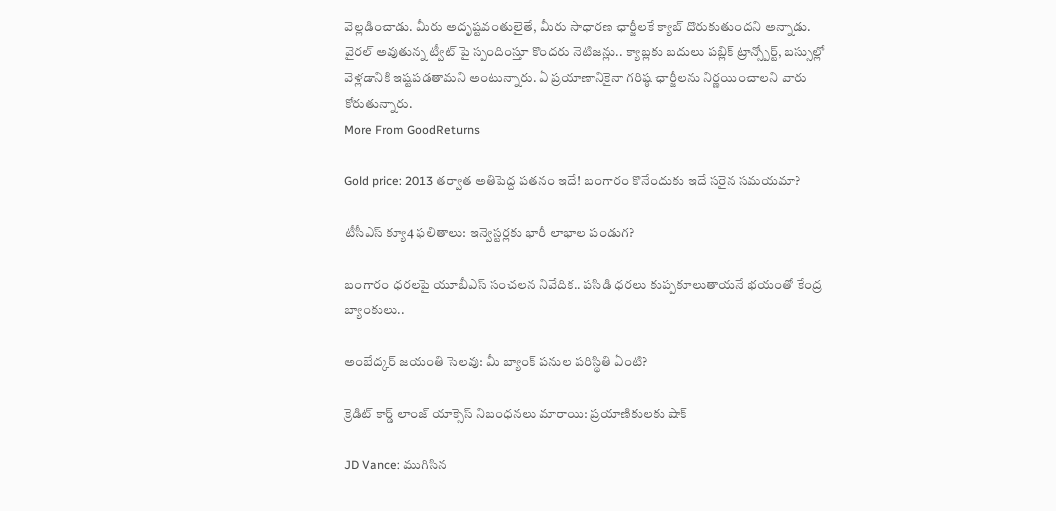వెల్లడించాడు. మీరు అదృష్టవంతులైతే, మీరు సాధారణ ఛార్జీలకే క్యాబ్ దొరుకుతుందని అన్నాడు. వైరల్ అవుతున్న ట్వీట్ పై స్పందింస్తూ కొందరు నెటిజన్లు.. క్యాబ్లకు బదులు పబ్లిక్ ట్రాన్స్పోర్ట్, బస్సుల్లో వెళ్లడానికి ఇష్టపడతామని అంటున్నారు. ఏ ప్రయాణానికైనా గరిష్ఠ ఛార్జీలను నిర్ణయించాలని వారు కోరుతున్నారు.
More From GoodReturns

Gold price: 2013 తర్వాత అతిపెద్ద పతనం ఇదే! బంగారం కొనేందుకు ఇదే సరైన సమయమా?

టీసీఎస్ క్యూ4 ఫలితాలు: ఇన్వెస్టర్లకు భారీ లాభాల పండుగ?

బంగారం ధరలపై యూబీఎస్ సంచలన నివేదిక.. పసిడి ధరలు కుప్పకూలుతాయనే భయంతో కేంద్ర బ్యాంకులు..

అంబేద్కర్ జయంతి సెలవు: మీ బ్యాంక్ పనుల పరిస్థితి ఏంటి?

క్రెడిట్ కార్డ్ లాంజ్ యాక్సెస్ నిబంధనలు మారాయి: ప్రయాణికులకు షాక్

JD Vance: ముగిసిన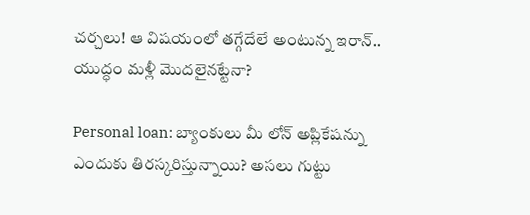చర్చలు! ఆ విషయంలో తగ్గేదేలే అంటున్న ఇరాన్.. యుద్ధం మళ్లీ మొదలైనట్టేనా?

Personal loan: బ్యాంకులు మీ లోన్ అప్లికేషన్ను ఎందుకు తిరస్కరిస్తున్నాయి? అసలు గుట్టు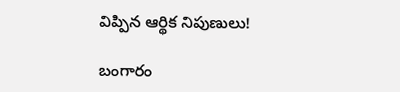విప్పిన ఆర్థిక నిపుణులు!

బంగారం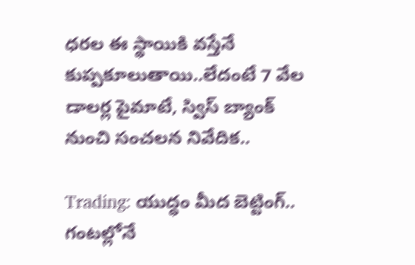ధరల ఈ స్థాయికి వస్తేనే కుప్పకూలుతాయి..లేదంటే 7 వేల డాలర్ల పైమాటే, స్విస్ బ్యాంక్ నుంచి సంచలన నివేదిక..

Trading: యుద్ధం మీద బెట్టింగ్.. గంటల్లోనే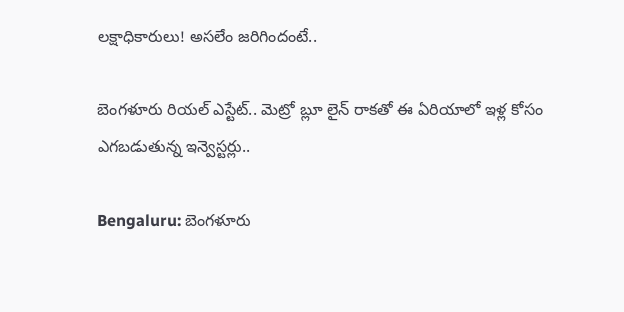లక్షాధికారులు! అసలేం జరిగిందంటే..

బెంగళూరు రియల్ ఎస్టేట్.. మెట్రో బ్లూ లైన్ రాకతో ఈ ఏరియాలో ఇళ్ల కోసం ఎగబడుతున్న ఇన్వెస్టర్లు..

Bengaluru: బెంగళూరు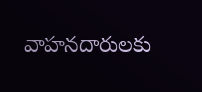వాహనదారులకు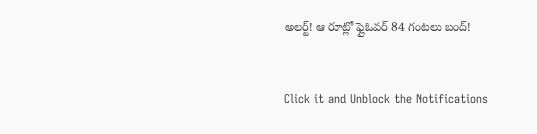అలర్ట్! ఆ రూట్లో ఫ్లైఓవర్ 84 గంటలు బంద్!



Click it and Unblock the Notifications